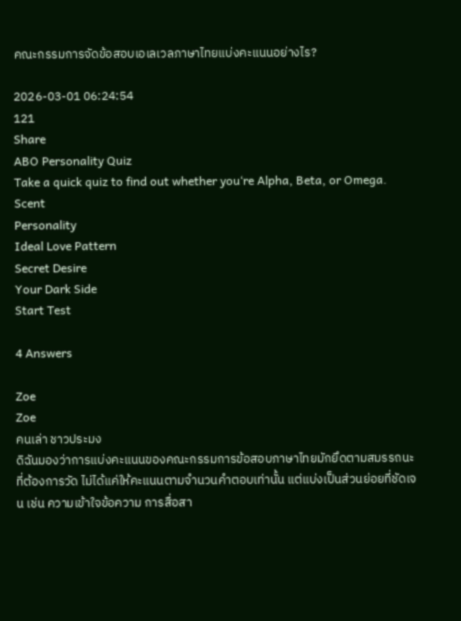คณะกรรมการจัดข้อสอบเอเลเวลภาษาไทยแบ่งคะแนนอย่างไร?

2026-03-01 06:24:54
121
Share
ABO Personality Quiz
Take a quick quiz to find out whether you‘re Alpha, Beta, or Omega.
Scent
Personality
Ideal Love Pattern
Secret Desire
Your Dark Side
Start Test

4 Answers

Zoe
Zoe
คนเล่า ชาวประมง
ดิฉันมองว่าการแบ่งคะแนนของคณะกรรมการข้อสอบภาษาไทยมักยึดตามสมรรถนะที่ต้องการวัด ไม่ได้แค่ให้คะแนนตามจำนวนคำตอบเท่านั้น แต่แบ่งเป็นส่วนย่อยที่ชัดเจน เช่น ความเข้าใจข้อความ การสื่อสา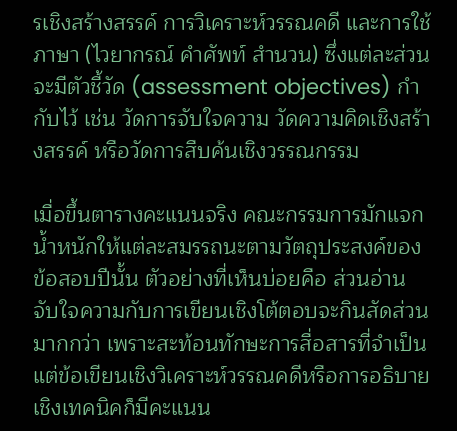รเชิงสร้างสรรค์ การวิเคราะห์วรรณคดี และการใช้ภาษา (ไวยากรณ์ คำศัพท์ สำนวน) ซึ่งแต่ละส่วนจะมีตัวชี้วัด (assessment objectives) กำกับไว้ เช่น วัดการจับใจความ วัดความคิดเชิงสร้างสรรค์ หรือวัดการสืบค้นเชิงวรรณกรรม

เมื่อขึ้นตารางคะแนนจริง คณะกรรมการมักแจกน้ำหนักให้แต่ละสมรรถนะตามวัตถุประสงค์ของข้อสอบปีนั้น ตัวอย่างที่เห็นบ่อยคือ ส่วนอ่านจับใจความกับการเขียนเชิงโต้ตอบจะกินสัดส่วนมากกว่า เพราะสะท้อนทักษะการสื่อสารที่จำเป็น แต่ข้อเขียนเชิงวิเคราะห์วรรณคดีหรือการอธิบายเชิงเทคนิคก็มีคะแนน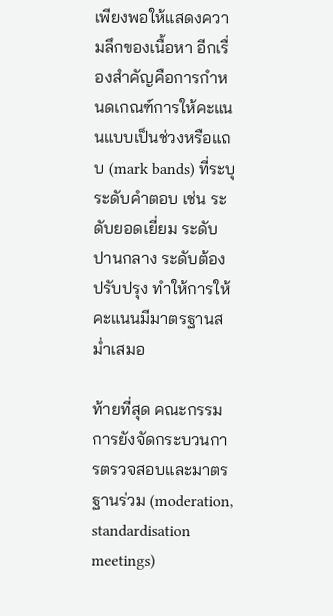เพียงพอให้แสดงความลึกของเนื้อหา อีกเรื่องสำคัญคือการกำหนดเกณฑ์การให้คะแนนแบบเป็นช่วงหรือแถบ (mark bands) ที่ระบุระดับคำตอบ เช่น ระดับยอดเยี่ยม ระดับปานกลาง ระดับต้องปรับปรุง ทำให้การให้คะแนนมีมาตรฐานสม่ำเสมอ

ท้ายที่สุด คณะกรรมการยังจัดกระบวนการตรวจสอบและมาตรฐานร่วม (moderation, standardisation meetings)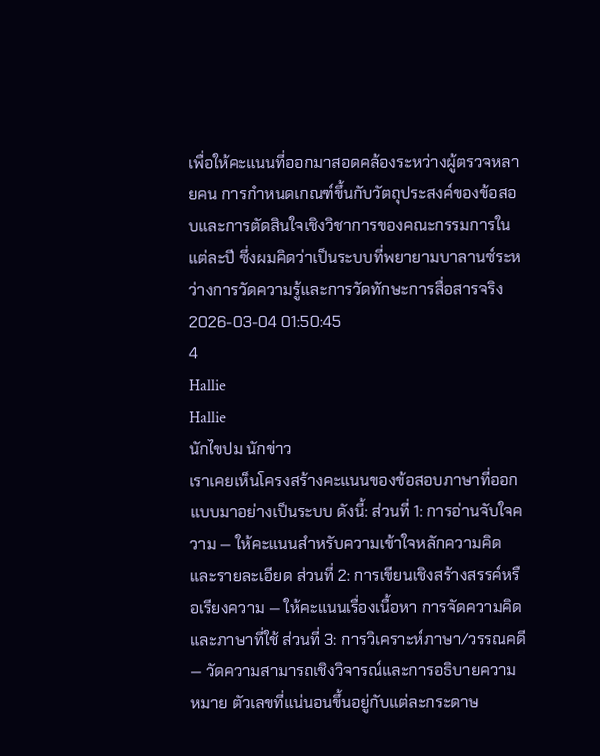เพื่อให้คะแนนที่ออกมาสอดคล้องระหว่างผู้ตรวจหลายคน การกำหนดเกณฑ์ขึ้นกับวัตถุประสงค์ของข้อสอบและการตัดสินใจเชิงวิชาการของคณะกรรมการในแต่ละปี ซึ่งผมคิดว่าเป็นระบบที่พยายามบาลานซ์ระหว่างการวัดความรู้และการวัดทักษะการสื่อสารจริง
2026-03-04 01:50:45
4
Hallie
Hallie
นักไขปม นักข่าว
เราเคยเห็นโครงสร้างคะแนนของข้อสอบภาษาที่ออกแบบมาอย่างเป็นระบบ ดังนี้: ส่วนที่ 1: การอ่านจับใจความ — ให้คะแนนสำหรับความเข้าใจหลักความคิดและรายละเอียด ส่วนที่ 2: การเขียนเชิงสร้างสรรค์หรือเรียงความ — ให้คะแนนเรื่องเนื้อหา การจัดความคิด และภาษาที่ใช้ ส่วนที่ 3: การวิเคราะห์ภาษา/วรรณคดี — วัดความสามารถเชิงวิจารณ์และการอธิบายความหมาย ตัวเลขที่แน่นอนขึ้นอยู่กับแต่ละกระดาษ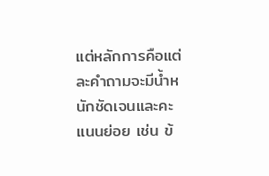แต่หลักการคือแต่ละคำถามจะมีน้ำหนักชัดเจนและคะแนนย่อย เช่น ข้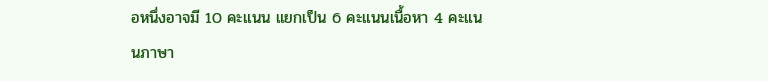อหนึ่งอาจมี 10 คะแนน แยกเป็น 6 คะแนนเนื้อหา 4 คะแนนภาษา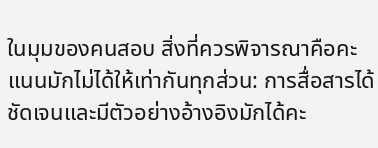ในมุมของคนสอบ สิ่งที่ควรพิจารณาคือคะแนนมักไม่ได้ให้เท่ากันทุกส่วน: การสื่อสารได้ชัดเจนและมีตัวอย่างอ้างอิงมักได้คะ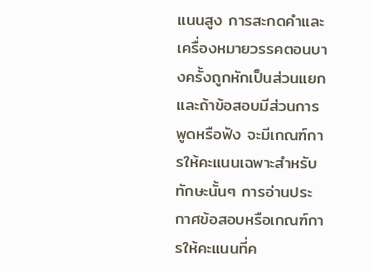แนนสูง การสะกดคำและเครื่องหมายวรรคตอนบางครั้งถูกหักเป็นส่วนแยก และถ้าข้อสอบมีส่วนการพูดหรือฟัง จะมีเกณฑ์การให้คะแนนเฉพาะสำหรับทักษะนั้นๆ การอ่านประกาศข้อสอบหรือเกณฑ์การให้คะแนนที่ค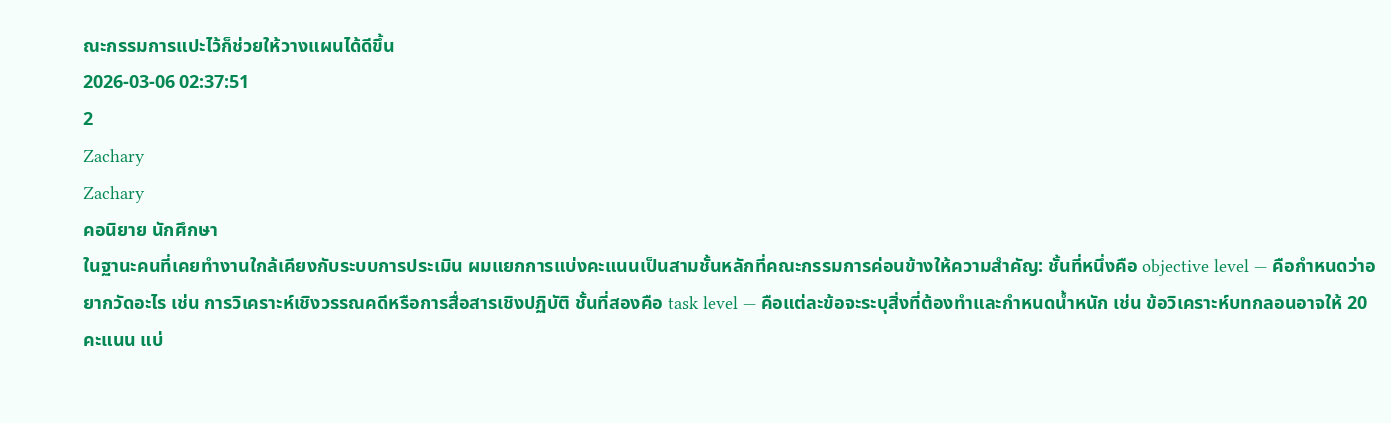ณะกรรมการแปะไว้ก็ช่วยให้วางแผนได้ดีขึ้น
2026-03-06 02:37:51
2
Zachary
Zachary
คอนิยาย นักศึกษา
ในฐานะคนที่เคยทำงานใกล้เคียงกับระบบการประเมิน ผมแยกการแบ่งคะแนนเป็นสามชั้นหลักที่คณะกรรมการค่อนข้างให้ความสำคัญ: ชั้นที่หนึ่งคือ objective level — คือกำหนดว่าอยากวัดอะไร เช่น การวิเคราะห์เชิงวรรณคดีหรือการสื่อสารเชิงปฏิบัติ ชั้นที่สองคือ task level — คือแต่ละข้อจะระบุสิ่งที่ต้องทำและกำหนดน้ำหนัก เช่น ข้อวิเคราะห์บทกลอนอาจให้ 20 คะแนน แบ่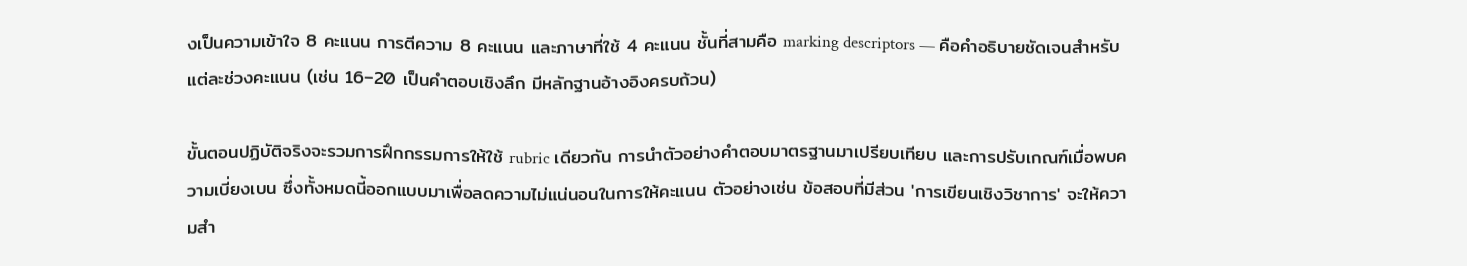งเป็นความเข้าใจ 8 คะแนน การตีความ 8 คะแนน และภาษาที่ใช้ 4 คะแนน ชั้นที่สามคือ marking descriptors — คือคำอธิบายชัดเจนสำหรับแต่ละช่วงคะแนน (เช่น 16–20 เป็นคำตอบเชิงลึก มีหลักฐานอ้างอิงครบถ้วน)

ขั้นตอนปฏิบัติจริงจะรวมการฝึกกรรมการให้ใช้ rubric เดียวกัน การนำตัวอย่างคำตอบมาตรฐานมาเปรียบเทียบ และการปรับเกณฑ์เมื่อพบความเบี่ยงเบน ซึ่งทั้งหมดนี้ออกแบบมาเพื่อลดความไม่แน่นอนในการให้คะแนน ตัวอย่างเช่น ข้อสอบที่มีส่วน 'การเขียนเชิงวิชาการ' จะให้ความสำ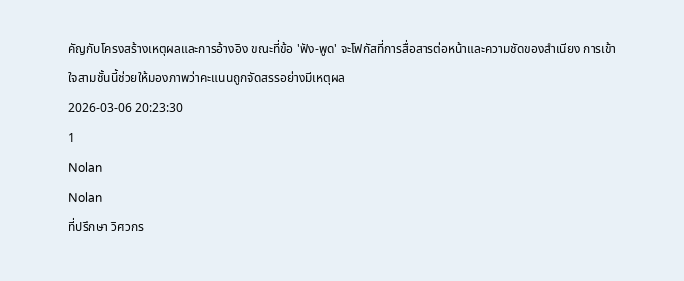คัญกับโครงสร้างเหตุผลและการอ้างอิง ขณะที่ข้อ 'ฟัง-พูด' จะโฟกัสที่การสื่อสารต่อหน้าและความชัดของสำเนียง การเข้าใจสามชั้นนี้ช่วยให้มองภาพว่าคะแนนถูกจัดสรรอย่างมีเหตุผล
2026-03-06 20:23:30
1
Nolan
Nolan
ที่ปรึกษา วิศวกร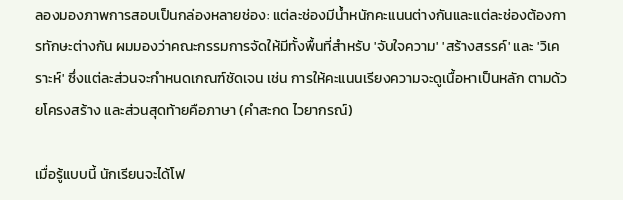ลองมองภาพการสอบเป็นกล่องหลายช่อง: แต่ละช่องมีน้ำหนักคะแนนต่างกันและแต่ละช่องต้องการทักษะต่างกัน ผมมองว่าคณะกรรมการจัดให้มีทั้งพื้นที่สำหรับ 'จับใจความ' 'สร้างสรรค์' และ 'วิเคราะห์' ซึ่งแต่ละส่วนจะกำหนดเกณฑ์ชัดเจน เช่น การให้คะแนนเรียงความจะดูเนื้อหาเป็นหลัก ตามด้วยโครงสร้าง และส่วนสุดท้ายคือภาษา (คำสะกด ไวยากรณ์)

เมื่อรู้แบบนี้ นักเรียนจะได้โฟ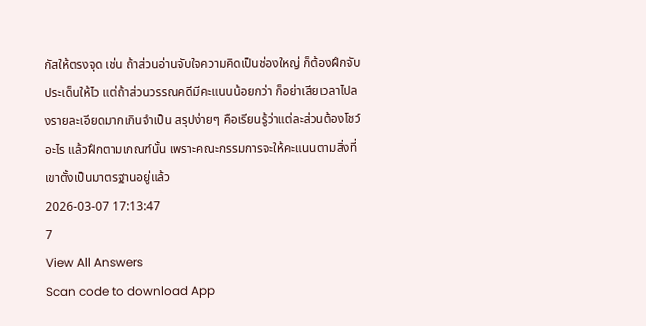กัสให้ตรงจุด เช่น ถ้าส่วนอ่านจับใจความคิดเป็นช่องใหญ่ ก็ต้องฝึกจับประเด็นให้ไว แต่ถ้าส่วนวรรณคดีมีคะแนนน้อยกว่า ก็อย่าเสียเวลาไปลงรายละเอียดมากเกินจำเป็น สรุปง่ายๆ คือเรียนรู้ว่าแต่ละส่วนต้องโชว์อะไร แล้วฝึกตามเกณฑ์นั้น เพราะคณะกรรมการจะให้คะแนนตามสิ่งที่เขาตั้งเป็นมาตรฐานอยู่แล้ว
2026-03-07 17:13:47
7
View All Answers
Scan code to download App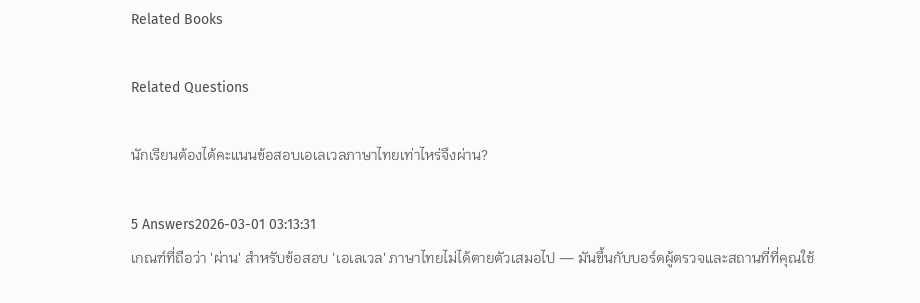Related Books

Related Questions

นักเรียนต้องได้คะแนนข้อสอบเอเลเวลภาษาไทยเท่าไหร่จึงผ่าน?

5 Answers2026-03-01 03:13:31
เกณฑ์ที่ถือว่า 'ผ่าน' สำหรับข้อสอบ 'เอเลเวล' ภาษาไทยไม่ได้ตายตัวเสมอไป — มันขึ้นกับบอร์ดผู้ตรวจและสถานที่ที่คุณใช้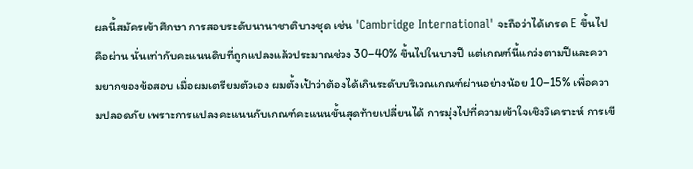ผลนี้สมัครเข้าศึกษา การสอบระดับนานาชาติบางชุด เช่น 'Cambridge International' จะถือว่าได้เกรด E ขึ้นไปคือผ่าน นั่นเท่ากับคะแนนดิบที่ถูกแปลงแล้วประมาณช่วง 30–40% ขึ้นไปในบางปี แต่เกณฑ์นี้แกว่งตามปีและความยากของข้อสอบ เมื่อผมเตรียมตัวเอง ผมตั้งเป้าว่าต้องได้เกินระดับบริเวณเกณฑ์ผ่านอย่างน้อย 10–15% เพื่อความปลอดภัย เพราะการแปลงคะแนนกับเกณฑ์คะแนนขั้นสุดท้ายเปลี่ยนได้ การมุ่งไปที่ความเข้าใจเชิงวิเคราะห์ การเขี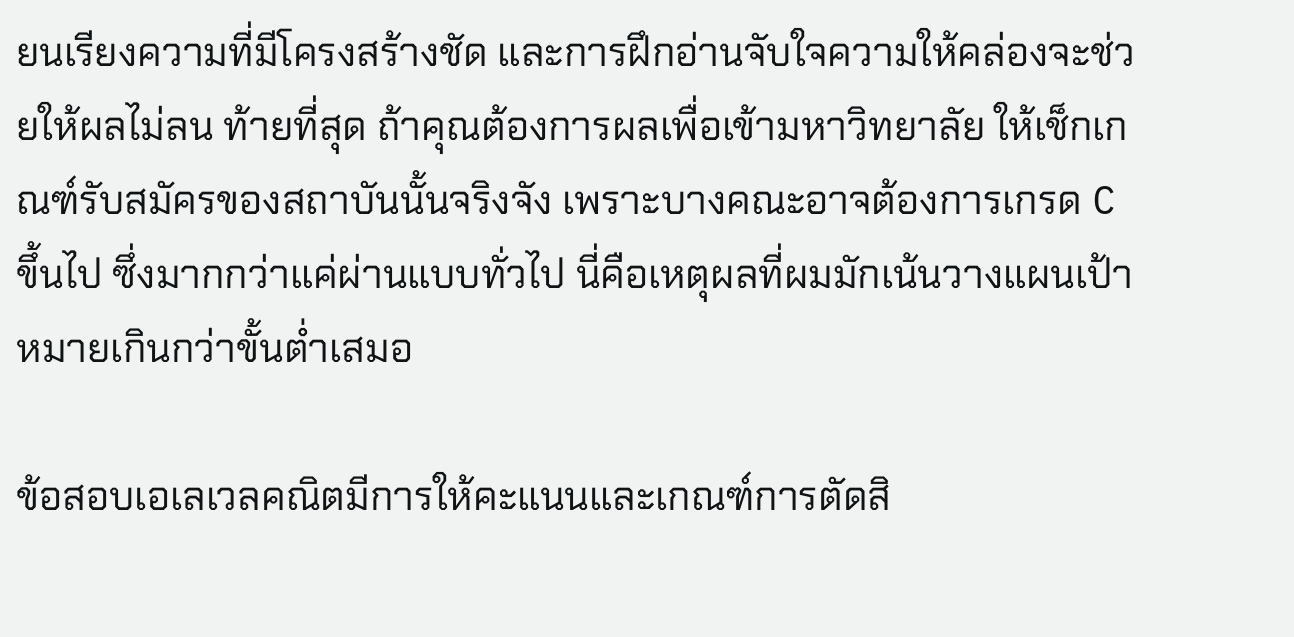ยนเรียงความที่มีโครงสร้างชัด และการฝึกอ่านจับใจความให้คล่องจะช่วยให้ผลไม่ลน ท้ายที่สุด ถ้าคุณต้องการผลเพื่อเข้ามหาวิทยาลัย ให้เช็กเกณฑ์รับสมัครของสถาบันนั้นจริงจัง เพราะบางคณะอาจต้องการเกรด C ขึ้นไป ซึ่งมากกว่าแค่ผ่านแบบทั่วไป นี่คือเหตุผลที่ผมมักเน้นวางแผนเป้าหมายเกินกว่าขั้นต่ำเสมอ

ข้อสอบเอเลเวลคณิตมีการให้คะแนนและเกณฑ์การตัดสิ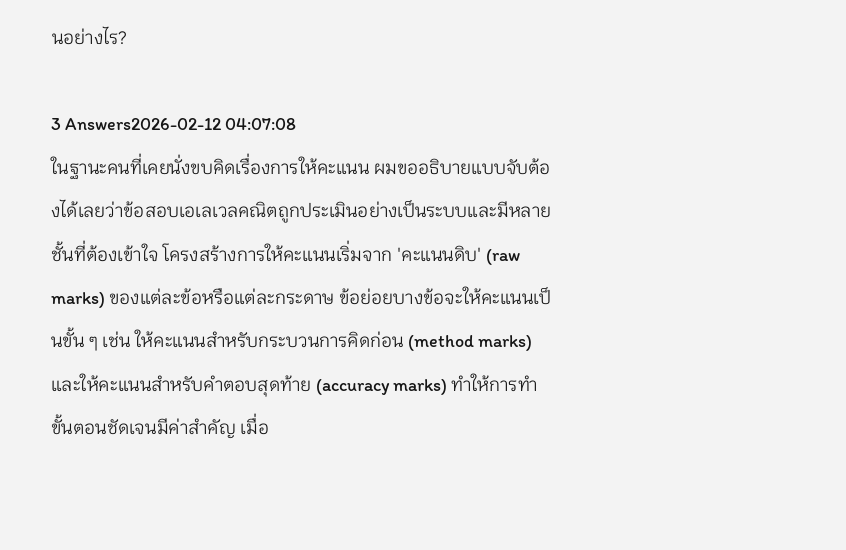นอย่างไร?

3 Answers2026-02-12 04:07:08
ในฐานะคนที่เคยนั่งขบคิดเรื่องการให้คะแนน ผมขออธิบายแบบจับต้องได้เลยว่าข้อสอบเอเลเวลคณิตถูกประเมินอย่างเป็นระบบและมีหลายชั้นที่ต้องเข้าใจ โครงสร้างการให้คะแนนเริ่มจาก 'คะแนนดิบ' (raw marks) ของแต่ละข้อหรือแต่ละกระดาษ ข้อย่อยบางข้อจะให้คะแนนเป็นขั้น ๆ เช่น ให้คะแนนสำหรับกระบวนการคิดก่อน (method marks) และให้คะแนนสำหรับคำตอบสุดท้าย (accuracy marks) ทำให้การทำขั้นตอนชัดเจนมีค่าสำคัญ เมื่อ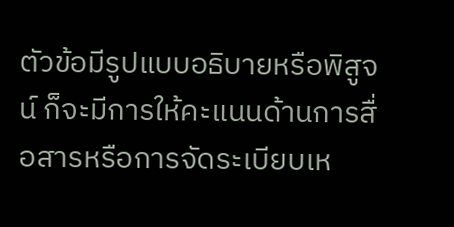ตัวข้อมีรูปแบบอธิบายหรือพิสูจน์ ก็จะมีการให้คะแนนด้านการสื่อสารหรือการจัดระเบียบเห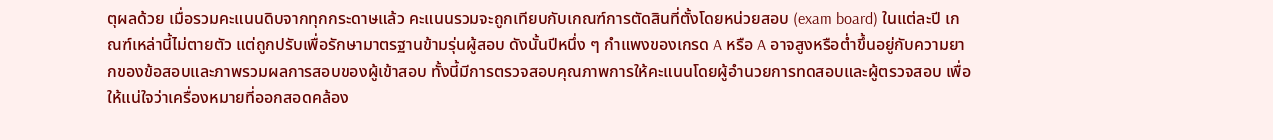ตุผลด้วย เมื่อรวมคะแนนดิบจากทุกกระดาษแล้ว คะแนนรวมจะถูกเทียบกับเกณฑ์การตัดสินที่ตั้งโดยหน่วยสอบ (exam board) ในแต่ละปี เกณฑ์เหล่านี้ไม่ตายตัว แต่ถูกปรับเพื่อรักษามาตรฐานข้ามรุ่นผู้สอบ ดังนั้นปีหนึ่ง ๆ กำแพงของเกรด A หรือ A อาจสูงหรือต่ำขึ้นอยู่กับความยากของข้อสอบและภาพรวมผลการสอบของผู้เข้าสอบ ทั้งนี้มีการตรวจสอบคุณภาพการให้คะแนนโดยผู้อำนวยการทดสอบและผู้ตรวจสอบ เพื่อให้แน่ใจว่าเครื่องหมายที่ออกสอดคล้อง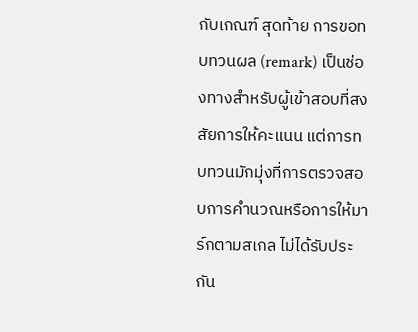กับเกณฑ์ สุดท้าย การขอทบทวนผล (remark) เป็นช่องทางสำหรับผู้เข้าสอบที่สงสัยการให้คะแนน แต่การทบทวนมักมุ่งที่การตรวจสอบการคำนวณหรือการให้มาร์กตามสเกล ไม่ได้รับประกัน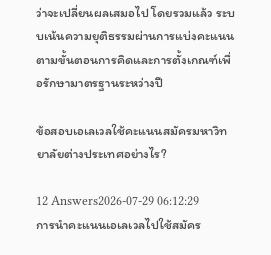ว่าจะเปลี่ยนผลเสมอไป โดยรวมแล้ว ระบบเน้นความยุติธรรมผ่านการแบ่งคะแนนตามขั้นตอนการคิดและการตั้งเกณฑ์เพื่อรักษามาตรฐานระหว่างปี

ข้อสอบเอเลเวลใช้คะแนนสมัครมหาวิทยาลัยต่างประเทศอย่างไร?

12 Answers2026-07-29 06:12:29
การนำคะแนนเอเลเวลไปใช้สมัคร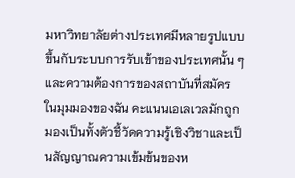มหาวิทยาลัยต่างประเทศมีหลายรูปแบบ ขึ้นกับระบบการรับเข้าของประเทศนั้น ๆ และความต้องการของสถาบันที่สมัคร ในมุมมองของฉัน คะแนนเอเลเวลมักถูกมองเป็นทั้งตัวชี้วัดความรู้เชิงวิชาและเป็นสัญญาณความเข้มข้นของห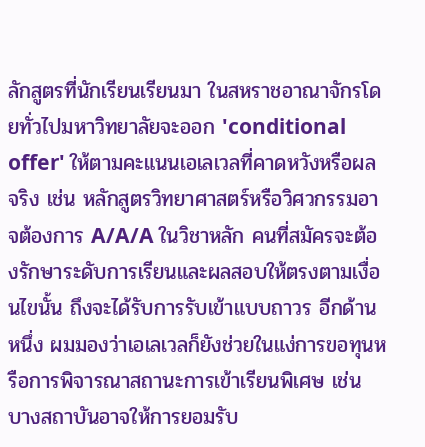ลักสูตรที่นักเรียนเรียนมา ในสหราชอาณาจักรโดยทั่วไปมหาวิทยาลัยจะออก 'conditional offer' ให้ตามคะแนนเอเลเวลที่คาดหวังหรือผลจริง เช่น หลักสูตรวิทยาศาสตร์หรือวิศวกรรมอาจต้องการ A/A/A ในวิชาหลัก คนที่สมัครจะต้องรักษาระดับการเรียนและผลสอบให้ตรงตามเงื่อนไขนั้น ถึงจะได้รับการรับเข้าแบบถาวร อีกด้านหนึ่ง ผมมองว่าเอเลเวลก็ยังช่วยในแง่การขอทุนหรือการพิจารณาสถานะการเข้าเรียนพิเศษ เช่น บางสถาบันอาจให้การยอมรับ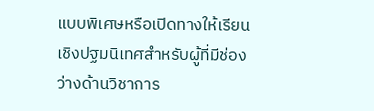แบบพิเศษหรือเปิดทางให้เรียนเชิงปฐมนิเทศสำหรับผู้ที่มีช่องว่างด้านวิชาการ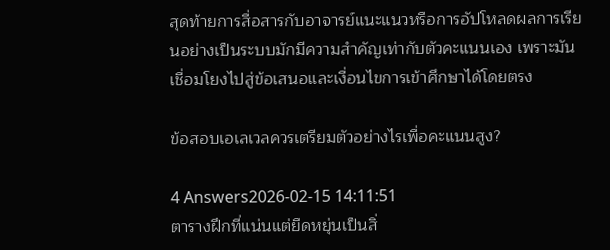สุดท้ายการสื่อสารกับอาจารย์แนะแนวหรือการอัปโหลดผลการเรียนอย่างเป็นระบบมักมีความสำคัญเท่ากับตัวคะแนนเอง เพราะมันเชื่อมโยงไปสู่ข้อเสนอและเงื่อนไขการเข้าศึกษาได้โดยตรง

ข้อสอบเอเลเวลควรเตรียมตัวอย่างไรเพื่อคะแนนสูง?

4 Answers2026-02-15 14:11:51
ตารางฝึกที่แน่นแต่ยืดหยุ่นเป็นสิ่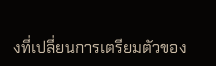งที่เปลี่ยนการเตรียมตัวของ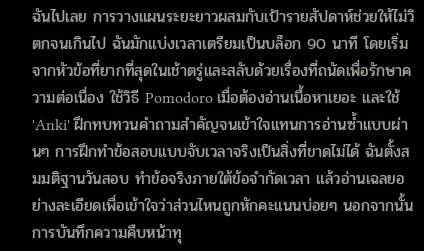ฉันไปเลย การวางแผนระยะยาวผสมกับเป้ารายสัปดาห์ช่วยให้ไม่วิตกจนเกินไป ฉันมักแบ่งเวลาเตรียมเป็นบล็อก 90 นาที โดยเริ่มจากหัวข้อที่ยากที่สุดในเช้าตรู่และสลับด้วยเรื่องที่ถนัดเพื่อรักษาความต่อเนื่อง ใช้วิธี Pomodoro เมื่อต้องอ่านเนื้อหาเยอะ และใช้ 'Anki' ฝึกทบทวนคำถามสำคัญจนเข้าใจแทนการอ่านซ้ำแบบผ่านๆ การฝึกทำข้อสอบแบบจับเวลาจริงเป็นสิ่งที่ขาดไม่ได้ ฉันตั้งสมมติฐานวันสอบ ทำข้อจริงภายใต้ข้อจำกัดเวลา แล้วอ่านเฉลยอย่างละเอียดเพื่อเข้าใจว่าส่วนไหนถูกหักคะแนนบ่อยๆ นอกจากนั้นการบันทึกความคืบหน้าทุ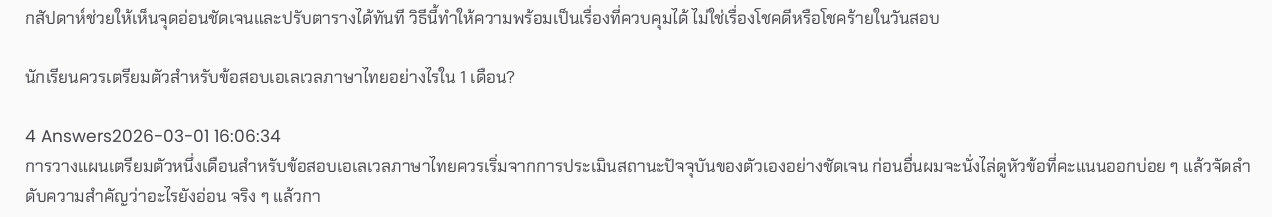กสัปดาห์ช่วยให้เห็นจุดอ่อนชัดเจนและปรับตารางได้ทันที วิธีนี้ทำให้ความพร้อมเป็นเรื่องที่ควบคุมได้ ไม่ใช่เรื่องโชคดีหรือโชคร้ายในวันสอบ

นักเรียนควรเตรียมตัวสำหรับข้อสอบเอเลเวลภาษาไทยอย่างไรใน 1 เดือน?

4 Answers2026-03-01 16:06:34
การวางแผนเตรียมตัวหนึ่งเดือนสำหรับข้อสอบเอเลเวลภาษาไทยควรเริ่มจากการประเมินสถานะปัจจุบันของตัวเองอย่างชัดเจน ก่อนอื่นผมจะนั่งไล่ดูหัวข้อที่คะแนนออกบ่อย ๆ แล้วจัดลำดับความสำคัญว่าอะไรยังอ่อน จริง ๆ แล้วกา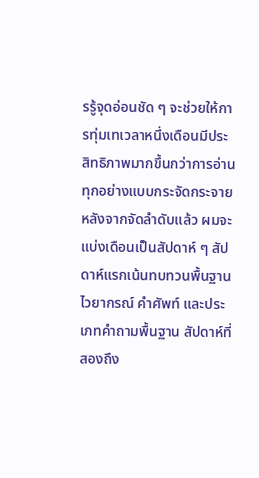รรู้จุดอ่อนชัด ๆ จะช่วยให้การทุ่มเทเวลาหนึ่งเดือนมีประสิทธิภาพมากขึ้นกว่าการอ่านทุกอย่างแบบกระจัดกระจาย หลังจากจัดลำดับแล้ว ผมจะแบ่งเดือนเป็นสัปดาห์ ๆ สัปดาห์แรกเน้นทบทวนพื้นฐานไวยากรณ์ คำศัพท์ และประเภทคำถามพื้นฐาน สัปดาห์ที่สองถึง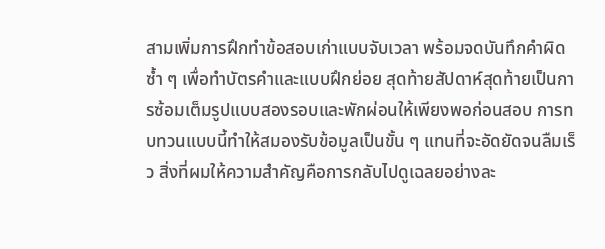สามเพิ่มการฝึกทำข้อสอบเก่าแบบจับเวลา พร้อมจดบันทึกคำผิดซ้ำ ๆ เพื่อทำบัตรคำและแบบฝึกย่อย สุดท้ายสัปดาห์สุดท้ายเป็นการซ้อมเต็มรูปแบบสองรอบและพักผ่อนให้เพียงพอก่อนสอบ การทบทวนแบบนี้ทำให้สมองรับข้อมูลเป็นขั้น ๆ แทนที่จะอัดยัดจนลืมเร็ว สิ่งที่ผมให้ความสำคัญคือการกลับไปดูเฉลยอย่างละ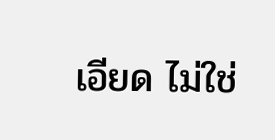เอียด ไม่ใช่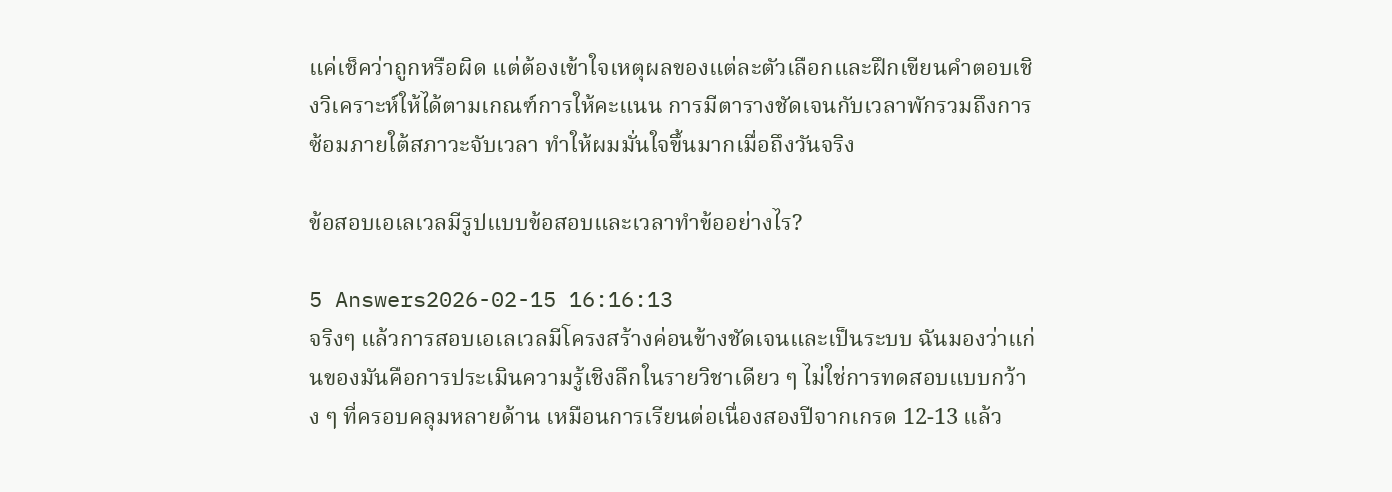แค่เช็คว่าถูกหรือผิด แต่ต้องเข้าใจเหตุผลของแต่ละตัวเลือกและฝึกเขียนคำตอบเชิงวิเคราะห์ให้ได้ตามเกณฑ์การให้คะแนน การมีตารางชัดเจนกับเวลาพักรวมถึงการซ้อมภายใต้สภาวะจับเวลา ทำให้ผมมั่นใจขึ้นมากเมื่อถึงวันจริง

ข้อสอบเอเลเวลมีรูปแบบข้อสอบและเวลาทำข้ออย่างไร?

5 Answers2026-02-15 16:16:13
จริงๆ แล้วการสอบเอเลเวลมีโครงสร้างค่อนข้างชัดเจนและเป็นระบบ ฉันมองว่าแก่นของมันคือการประเมินความรู้เชิงลึกในรายวิชาเดียว ๆ ไม่ใช่การทดสอบแบบกว้าง ๆ ที่ครอบคลุมหลายด้าน เหมือนการเรียนต่อเนื่องสองปีจากเกรด 12-13 แล้ว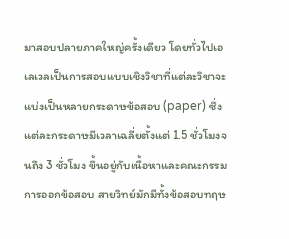มาสอบปลายภาคใหญ่ครั้งเดียว โดยทั่วไปเอเลเวลเป็นการสอบแบบเชิงวิชาที่แต่ละวิชาจะแบ่งเป็นหลายกระดาษข้อสอบ (paper) ซึ่งแต่ละกระดาษมีเวลาเฉลี่ยตั้งแต่ 1.5 ชั่วโมงจนถึง 3 ชั่วโมง ขึ้นอยู่กับเนื้อหาและคณะกรรมการออกข้อสอบ สายวิทย์มักมีทั้งข้อสอบทฤษ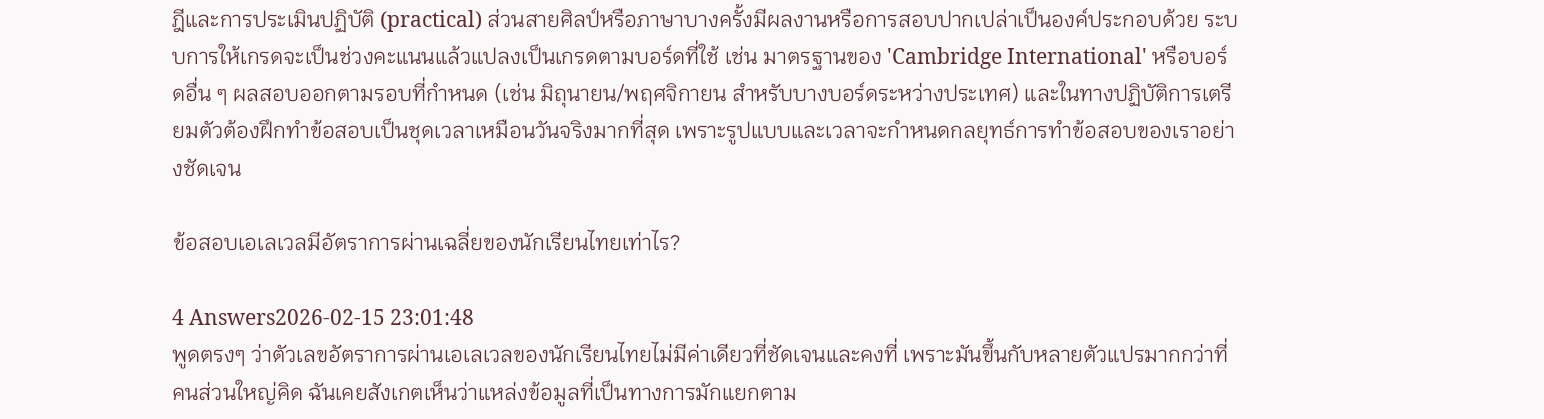ฎีและการประเมินปฏิบัติ (practical) ส่วนสายศิลป์หรือภาษาบางครั้งมีผลงานหรือการสอบปากเปล่าเป็นองค์ประกอบด้วย ระบบการให้เกรดจะเป็นช่วงคะแนนแล้วแปลงเป็นเกรดตามบอร์ดที่ใช้ เช่น มาตรฐานของ 'Cambridge International' หรือบอร์ดอื่น ๆ ผลสอบออกตามรอบที่กำหนด (เช่น มิถุนายน/พฤศจิกายน สำหรับบางบอร์ดระหว่างประเทศ) และในทางปฏิบัติการเตรียมตัวต้องฝึกทำข้อสอบเป็นชุดเวลาเหมือนวันจริงมากที่สุด เพราะรูปแบบและเวลาจะกำหนดกลยุทธ์การทำข้อสอบของเราอย่างชัดเจน

ข้อสอบเอเลเวลมีอัตราการผ่านเฉลี่ยของนักเรียนไทยเท่าไร?

4 Answers2026-02-15 23:01:48
พูดตรงๆ ว่าตัวเลขอัตราการผ่านเอเลเวลของนักเรียนไทยไม่มีค่าเดียวที่ชัดเจนและคงที่ เพราะมันขึ้นกับหลายตัวแปรมากกว่าที่คนส่วนใหญ่คิด ฉันเคยสังเกตเห็นว่าแหล่งข้อมูลที่เป็นทางการมักแยกตาม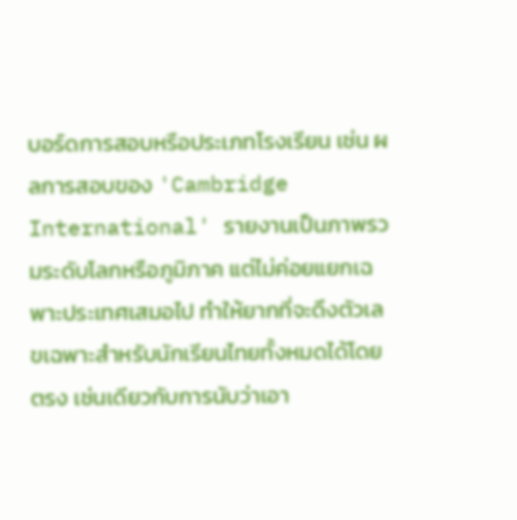บอร์ดการสอบหรือประเภทโรงเรียน เช่น ผลการสอบของ 'Cambridge International' รายงานเป็นภาพรวมระดับโลกหรือภูมิภาค แต่ไม่ค่อยแยกเฉพาะประเทศเสมอไป ทำให้ยากที่จะดึงตัวเลขเฉพาะสำหรับนักเรียนไทยทั้งหมดได้โดยตรง เช่นเดียวกับการนับว่าเอา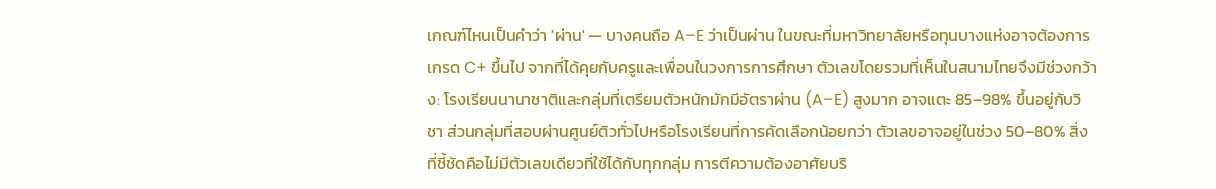เกณฑ์ไหนเป็นคำว่า 'ผ่าน' — บางคนถือ A–E ว่าเป็นผ่าน ในขณะที่มหาวิทยาลัยหรือทุนบางแห่งอาจต้องการเกรด C+ ขึ้นไป จากที่ได้คุยกับครูและเพื่อนในวงการการศึกษา ตัวเลขโดยรวมที่เห็นในสนามไทยจึงมีช่วงกว้าง: โรงเรียนนานาชาติและกลุ่มที่เตรียมตัวหนักมักมีอัตราผ่าน (A–E) สูงมาก อาจแตะ 85–98% ขึ้นอยู่กับวิชา ส่วนกลุ่มที่สอบผ่านศูนย์ติวทั่วไปหรือโรงเรียนที่การคัดเลือกน้อยกว่า ตัวเลขอาจอยู่ในช่วง 50–80% สิ่งที่ชี้ชัดคือไม่มีตัวเลขเดียวที่ใช้ได้กับทุกกลุ่ม การตีความต้องอาศัยบริ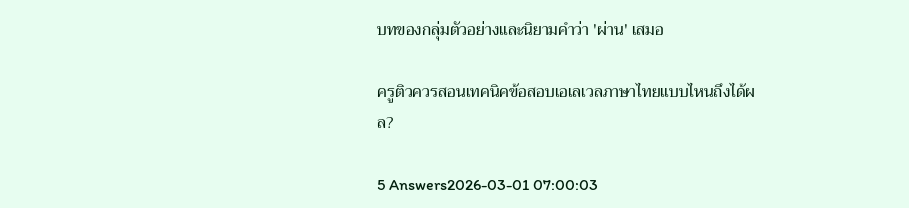บทของกลุ่มตัวอย่างและนิยามคำว่า 'ผ่าน' เสมอ

ครูติวควรสอนเทคนิคข้อสอบเอเลเวลภาษาไทยแบบไหนถึงได้ผล?

5 Answers2026-03-01 07:00:03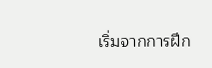เริ่มจากการฝึก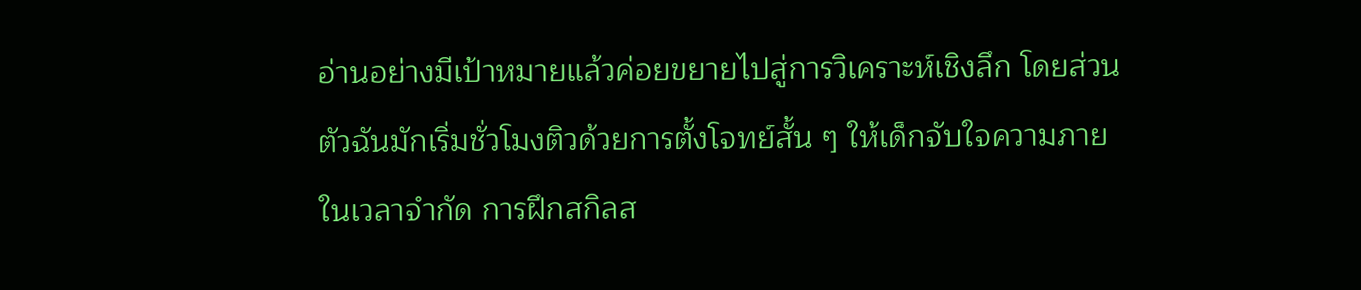อ่านอย่างมีเป้าหมายแล้วค่อยขยายไปสู่การวิเคราะห์เชิงลึก โดยส่วนตัวฉันมักเริ่มชั่วโมงติวด้วยการตั้งโจทย์สั้น ๆ ให้เด็กจับใจความภายในเวลาจำกัด การฝึกสกิลส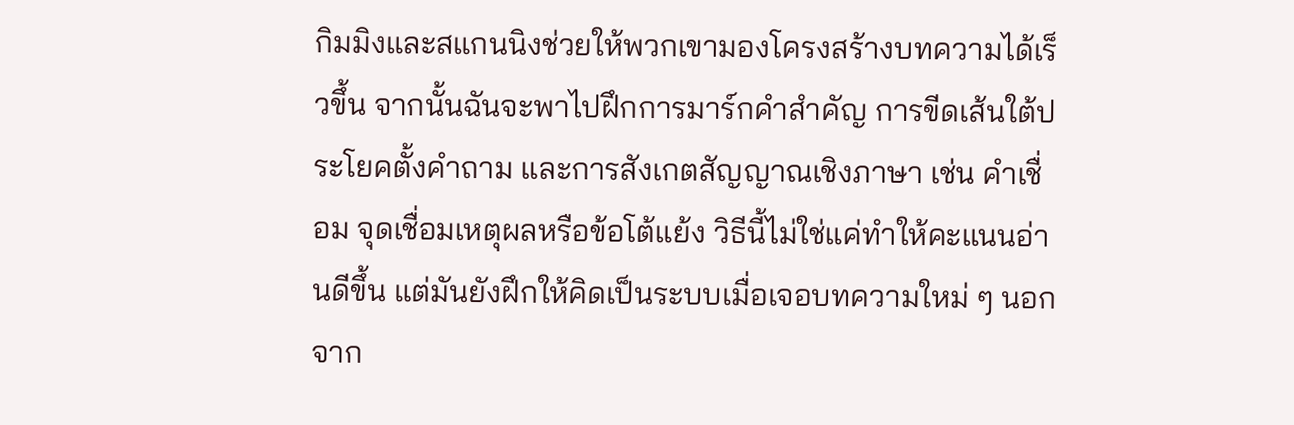กิมมิงและสแกนนิงช่วยให้พวกเขามองโครงสร้างบทความได้เร็วขึ้น จากนั้นฉันจะพาไปฝึกการมาร์กคำสำคัญ การขีดเส้นใต้ประโยคตั้งคำถาม และการสังเกตสัญญาณเชิงภาษา เช่น คำเชื่อม จุดเชื่อมเหตุผลหรือข้อโต้แย้ง วิธีนี้ไม่ใช่แค่ทำให้คะแนนอ่านดีขึ้น แต่มันยังฝึกให้คิดเป็นระบบเมื่อเจอบทความใหม่ ๆ นอกจาก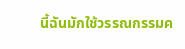นี้ฉันมักใช้วรรณกรรมค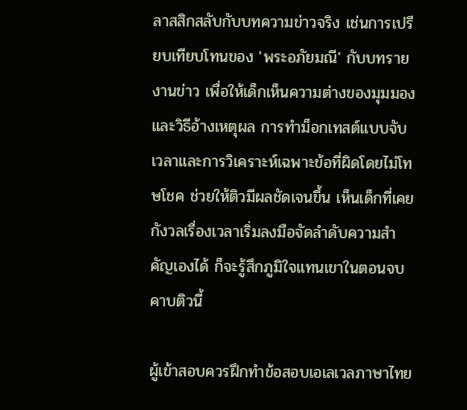ลาสสิกสลับกับบทความข่าวจริง เช่นการเปรียบเทียบโทนของ 'พระอภัยมณี' กับบทรายงานข่าว เพื่อให้เด็กเห็นความต่างของมุมมองและวิธีอ้างเหตุผล การทำม็อกเทสต์แบบจับเวลาและการวิเคราะห์เฉพาะข้อที่ผิดโดยไม่โทษโชค ช่วยให้ติวมีผลชัดเจนขึ้น เห็นเด็กที่เคยกังวลเรื่องเวลาเริ่มลงมือจัดลำดับความสำคัญเองได้ ก็จะรู้สึกภูมิใจแทนเขาในตอนจบคาบติวนี้

ผู้เข้าสอบควรฝึกทำข้อสอบเอเลเวลภาษาไทย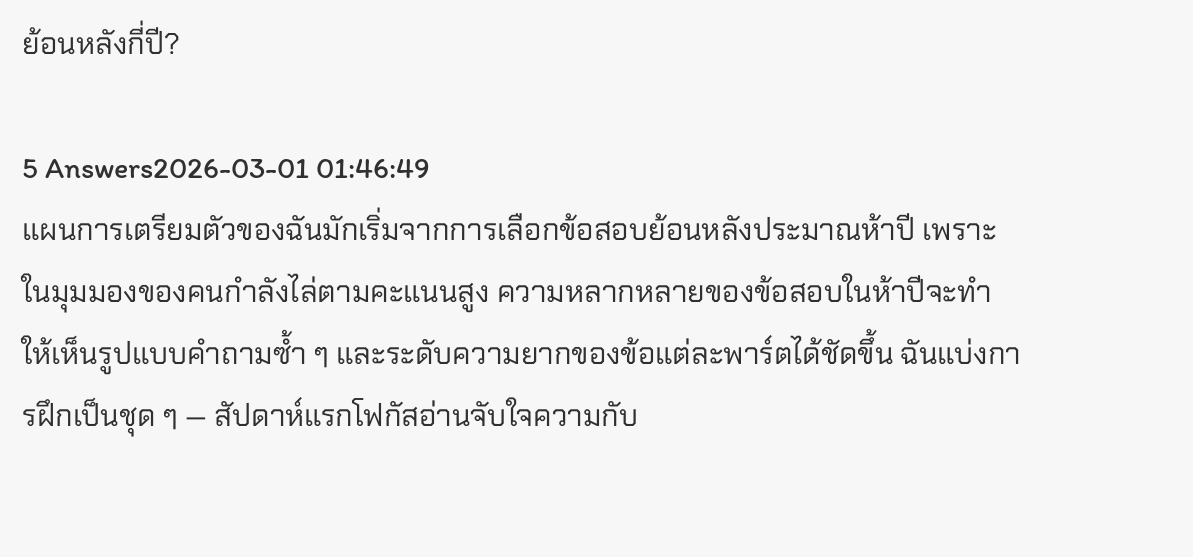ย้อนหลังกี่ปี?

5 Answers2026-03-01 01:46:49
แผนการเตรียมตัวของฉันมักเริ่มจากการเลือกข้อสอบย้อนหลังประมาณห้าปี เพราะในมุมมองของคนกำลังไล่ตามคะแนนสูง ความหลากหลายของข้อสอบในห้าปีจะทำให้เห็นรูปแบบคำถามซ้ำ ๆ และระดับความยากของข้อแต่ละพาร์ตได้ชัดขึ้น ฉันแบ่งการฝึกเป็นชุด ๆ — สัปดาห์แรกโฟกัสอ่านจับใจความกับ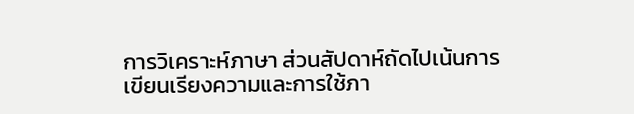การวิเคราะห์ภาษา ส่วนสัปดาห์ถัดไปเน้นการเขียนเรียงความและการใช้ภา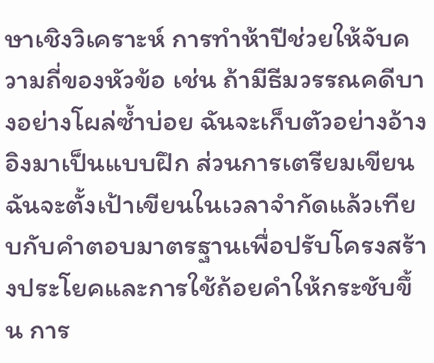ษาเชิงวิเคราะห์ การทำห้าปีช่วยให้จับความถี่ของหัวข้อ เช่น ถ้ามีธีมวรรณคดีบางอย่างโผล่ซ้ำบ่อย ฉันจะเก็บตัวอย่างอ้างอิงมาเป็นแบบฝึก ส่วนการเตรียมเขียน ฉันจะตั้งเป้าเขียนในเวลาจำกัดแล้วเทียบกับคำตอบมาตรฐานเพื่อปรับโครงสร้างประโยคและการใช้ถ้อยคำให้กระชับขึ้น การ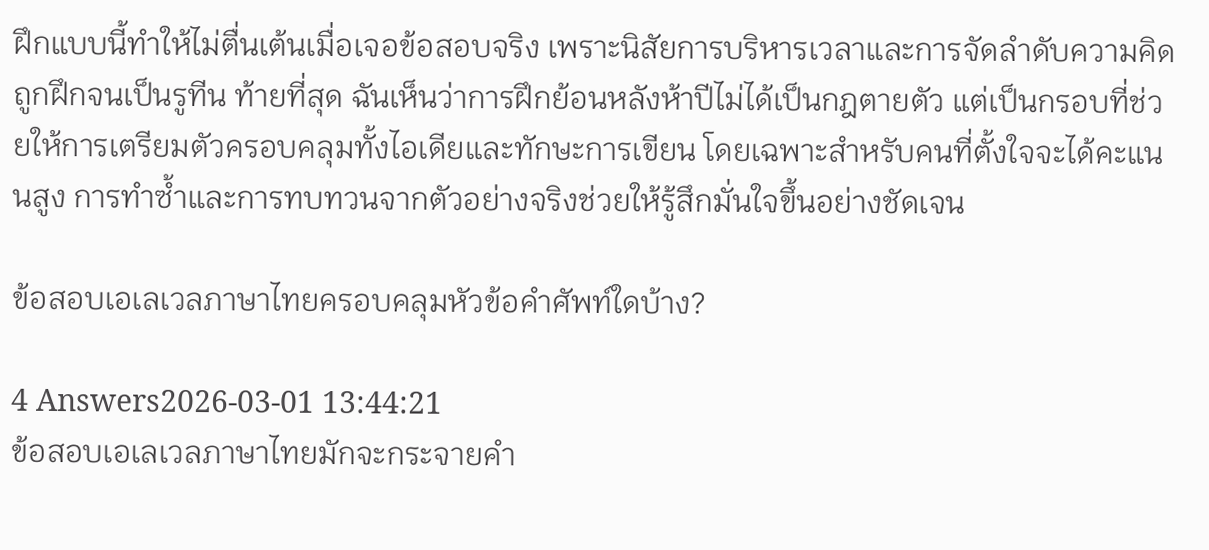ฝึกแบบนี้ทำให้ไม่ตื่นเต้นเมื่อเจอข้อสอบจริง เพราะนิสัยการบริหารเวลาและการจัดลำดับความคิดถูกฝึกจนเป็นรูทีน ท้ายที่สุด ฉันเห็นว่าการฝึกย้อนหลังห้าปีไม่ได้เป็นกฎตายตัว แต่เป็นกรอบที่ช่วยให้การเตรียมตัวครอบคลุมทั้งไอเดียและทักษะการเขียน โดยเฉพาะสำหรับคนที่ตั้งใจจะได้คะแนนสูง การทำซ้ำและการทบทวนจากตัวอย่างจริงช่วยให้รู้สึกมั่นใจขึ้นอย่างชัดเจน

ข้อสอบเอเลเวลภาษาไทยครอบคลุมหัวข้อคำศัพท์ใดบ้าง?

4 Answers2026-03-01 13:44:21
ข้อสอบเอเลเวลภาษาไทยมักจะกระจายคำ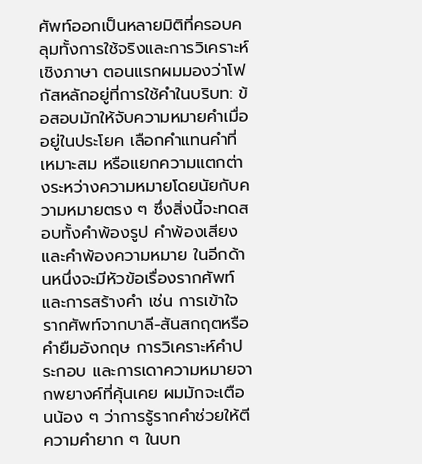ศัพท์ออกเป็นหลายมิติที่ครอบคลุมทั้งการใช้จริงและการวิเคราะห์เชิงภาษา ตอนแรกผมมองว่าโฟกัสหลักอยู่ที่การใช้คำในบริบท: ข้อสอบมักให้จับความหมายคำเมื่ออยู่ในประโยค เลือกคำแทนคำที่เหมาะสม หรือแยกความแตกต่างระหว่างความหมายโดยนัยกับความหมายตรง ๆ ซึ่งสิ่งนี้จะทดสอบทั้งคำพ้องรูป คำพ้องเสียง และคำพ้องความหมาย ในอีกด้านหนึ่งจะมีหัวข้อเรื่องรากศัพท์และการสร้างคำ เช่น การเข้าใจรากศัพท์จากบาลี-สันสกฤตหรือคำยืมอังกฤษ การวิเคราะห์คำประกอบ และการเดาความหมายจากพยางค์ที่คุ้นเคย ผมมักจะเตือนน้อง ๆ ว่าการรู้รากคำช่วยให้ตีความคำยาก ๆ ในบท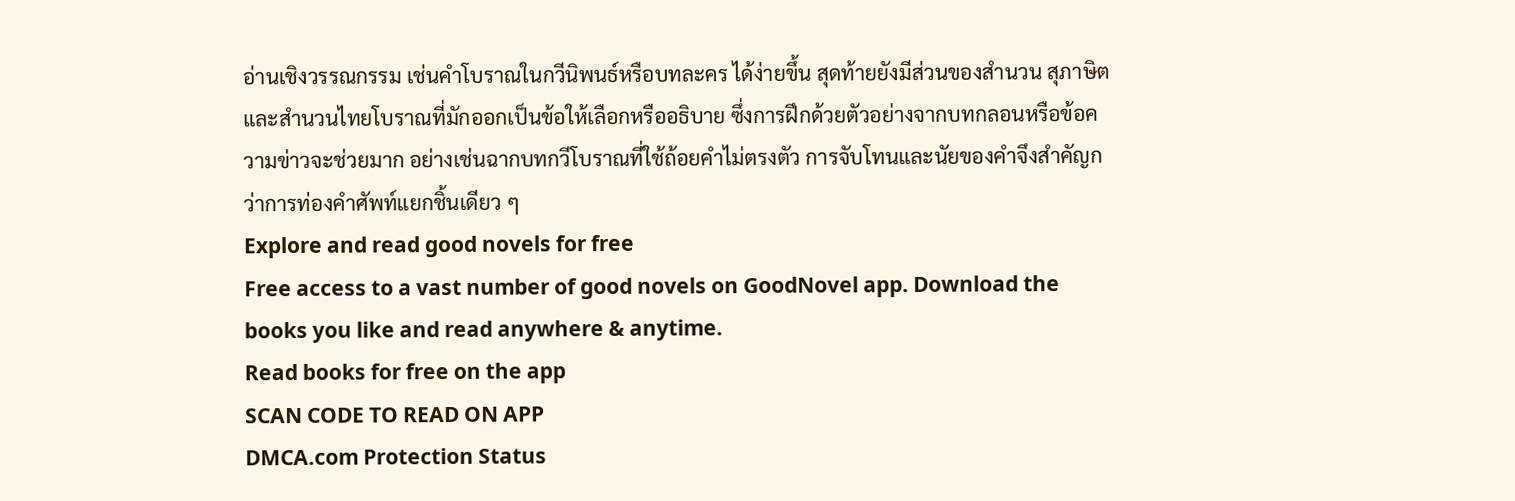อ่านเชิงวรรณกรรม เช่นคำโบราณในกวีนิพนธ์หรือบทละคร ได้ง่ายขึ้น สุดท้ายยังมีส่วนของสำนวน สุภาษิต และสำนวนไทยโบราณที่มักออกเป็นข้อให้เลือกหรืออธิบาย ซึ่งการฝึกด้วยตัวอย่างจากบทกลอนหรือข้อความข่าวจะช่วยมาก อย่างเช่นฉากบทกวีโบราณที่ใช้ถ้อยคำไม่ตรงตัว การจับโทนและนัยของคำจึงสำคัญกว่าการท่องคำศัพท์แยกชิ้นเดียว ๆ
Explore and read good novels for free
Free access to a vast number of good novels on GoodNovel app. Download the books you like and read anywhere & anytime.
Read books for free on the app
SCAN CODE TO READ ON APP
DMCA.com Protection Status